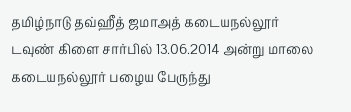தமிழ்நாடு தவ்ஹீத் ஜமாஅத் கடையநல்லூர் டவுண் கிளை சார்பில் 13.06.2014 அன்று மாலை கடையநல்லூர் பழைய பேருந்து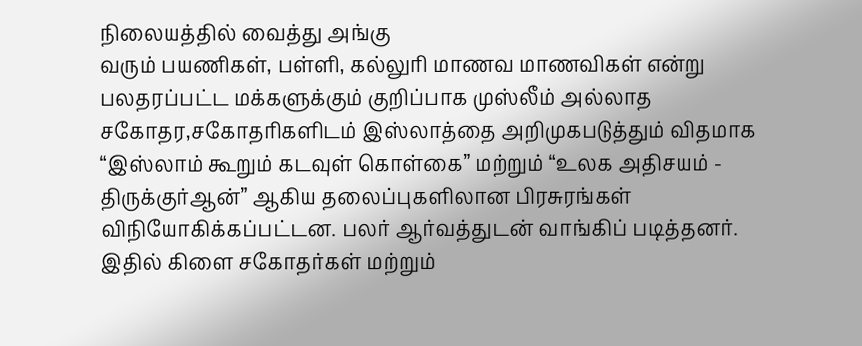நிலையத்தில் வைத்து அங்கு
வரும் பயணிகள், பள்ளி, கல்லுரி மாணவ மாணவிகள் என்று பலதரப்பட்ட மக்களுக்கும் குறிப்பாக முஸ்லீம் அல்லாத சகோதர,சகோதரிகளிடம் இஸ்லாத்தை அறிமுகபடுத்தும் விதமாக “இஸ்லாம் கூறும் கடவுள் கொள்கை” மற்றும் “உலக அதிசயம் - திருக்குர்ஆன்” ஆகிய தலைப்புகளிலான பிரசுரங்கள் விநியோகிக்கப்பட்டன. பலர் ஆர்வத்துடன் வாங்கிப் படித்தனர்.
இதில் கிளை சகோதர்கள் மற்றும்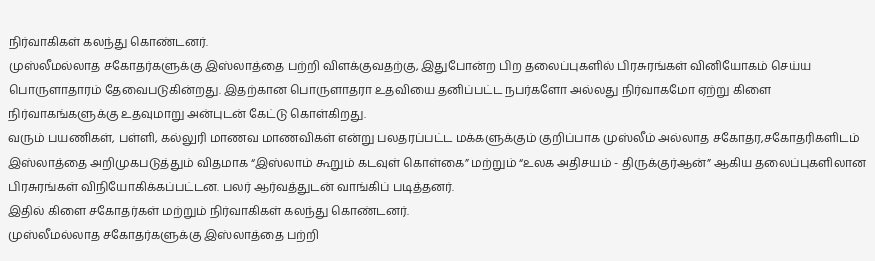நிர்வாகிகள் கலந்து கொண்டனர்.
முஸ்லீமல்லாத சகோதர்களுக்கு இஸ்லாத்தை பற்றி விளக்குவதற்கு, இதுபோன்ற பிற தலைப்புகளில் பிரசுரங்கள் வினியோகம் செய்ய பொருளாதாரம் தேவைபடுகின்றது. இதற்கான பொருளாதரா உதவியை தனிப்பட்ட நபர்களோ அல்லது நிர்வாகமோ ஏற்று கிளை நிர்வாகங்களுக்கு உதவுமாறு அன்புடன் கேட்டு கொள்கிறது.
வரும் பயணிகள், பள்ளி, கல்லுரி மாணவ மாணவிகள் என்று பலதரப்பட்ட மக்களுக்கும் குறிப்பாக முஸ்லீம் அல்லாத சகோதர,சகோதரிகளிடம் இஸ்லாத்தை அறிமுகபடுத்தும் விதமாக “இஸ்லாம் கூறும் கடவுள் கொள்கை” மற்றும் “உலக அதிசயம் - திருக்குர்ஆன்” ஆகிய தலைப்புகளிலான பிரசுரங்கள் விநியோகிக்கப்பட்டன. பலர் ஆர்வத்துடன் வாங்கிப் படித்தனர்.
இதில் கிளை சகோதர்கள் மற்றும் நிர்வாகிகள் கலந்து கொண்டனர்.
முஸ்லீமல்லாத சகோதர்களுக்கு இஸ்லாத்தை பற்றி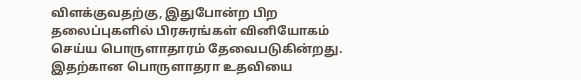விளக்குவதற்கு, இதுபோன்ற பிற தலைப்புகளில் பிரசுரங்கள் வினியோகம் செய்ய பொருளாதாரம் தேவைபடுகின்றது. இதற்கான பொருளாதரா உதவியை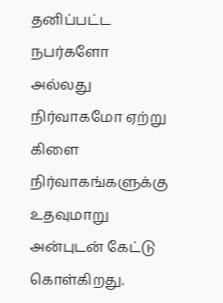தனிப்பட்ட நபர்களோ அல்லது நிர்வாகமோ ஏற்று கிளை நிர்வாகங்களுக்கு உதவுமாறு அன்புடன் கேட்டு கொள்கிறது.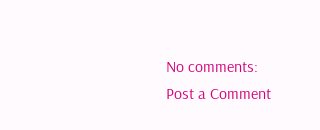No comments:
Post a Comment